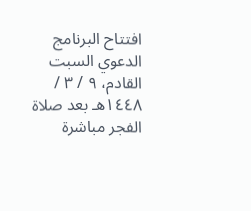افتتاح البرنامج الدعوي السبت القادم، ٩ / ٣ / ١٤٤٨هـ بعد صلاة الفجر مباشرة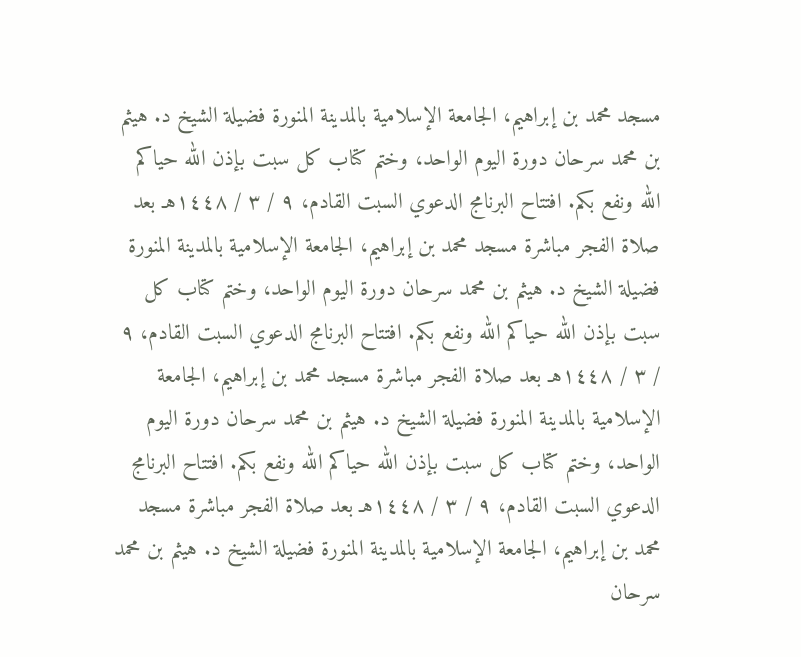مسجد محمد بن إبراهيم، الجامعة الإسلامية بالمدينة المنورة فضيلة الشيخ د. هيثم بن محمد سرحان دورة اليوم الواحد، وختم كتاب كل سبت بإذن الله حياكم الله ونفع بكم. افتتاح البرنامج الدعوي السبت القادم، ٩ / ٣ / ١٤٤٨هـ بعد صلاة الفجر مباشرة مسجد محمد بن إبراهيم، الجامعة الإسلامية بالمدينة المنورة فضيلة الشيخ د. هيثم بن محمد سرحان دورة اليوم الواحد، وختم كتاب كل سبت بإذن الله حياكم الله ونفع بكم. افتتاح البرنامج الدعوي السبت القادم، ٩ / ٣ / ١٤٤٨هـ بعد صلاة الفجر مباشرة مسجد محمد بن إبراهيم، الجامعة الإسلامية بالمدينة المنورة فضيلة الشيخ د. هيثم بن محمد سرحان دورة اليوم الواحد، وختم كتاب كل سبت بإذن الله حياكم الله ونفع بكم. افتتاح البرنامج الدعوي السبت القادم، ٩ / ٣ / ١٤٤٨هـ بعد صلاة الفجر مباشرة مسجد محمد بن إبراهيم، الجامعة الإسلامية بالمدينة المنورة فضيلة الشيخ د. هيثم بن محمد سرحان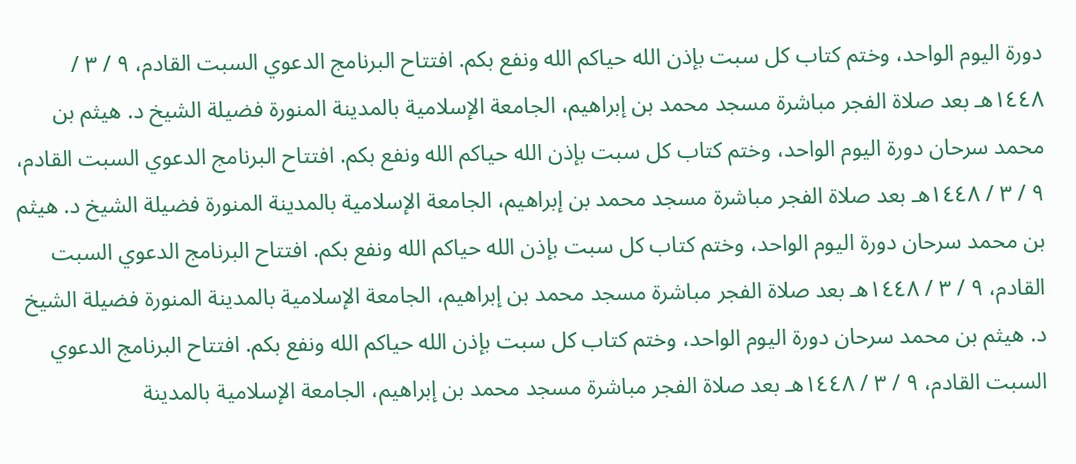دورة اليوم الواحد، وختم كتاب كل سبت بإذن الله حياكم الله ونفع بكم. افتتاح البرنامج الدعوي السبت القادم، ٩ / ٣ / ١٤٤٨هـ بعد صلاة الفجر مباشرة مسجد محمد بن إبراهيم، الجامعة الإسلامية بالمدينة المنورة فضيلة الشيخ د. هيثم بن محمد سرحان دورة اليوم الواحد، وختم كتاب كل سبت بإذن الله حياكم الله ونفع بكم. افتتاح البرنامج الدعوي السبت القادم، ٩ / ٣ / ١٤٤٨هـ بعد صلاة الفجر مباشرة مسجد محمد بن إبراهيم، الجامعة الإسلامية بالمدينة المنورة فضيلة الشيخ د. هيثم بن محمد سرحان دورة اليوم الواحد، وختم كتاب كل سبت بإذن الله حياكم الله ونفع بكم. افتتاح البرنامج الدعوي السبت القادم، ٩ / ٣ / ١٤٤٨هـ بعد صلاة الفجر مباشرة مسجد محمد بن إبراهيم، الجامعة الإسلامية بالمدينة المنورة فضيلة الشيخ د. هيثم بن محمد سرحان دورة اليوم الواحد، وختم كتاب كل سبت بإذن الله حياكم الله ونفع بكم. افتتاح البرنامج الدعوي السبت القادم، ٩ / ٣ / ١٤٤٨هـ بعد صلاة الفجر مباشرة مسجد محمد بن إبراهيم، الجامعة الإسلامية بالمدينة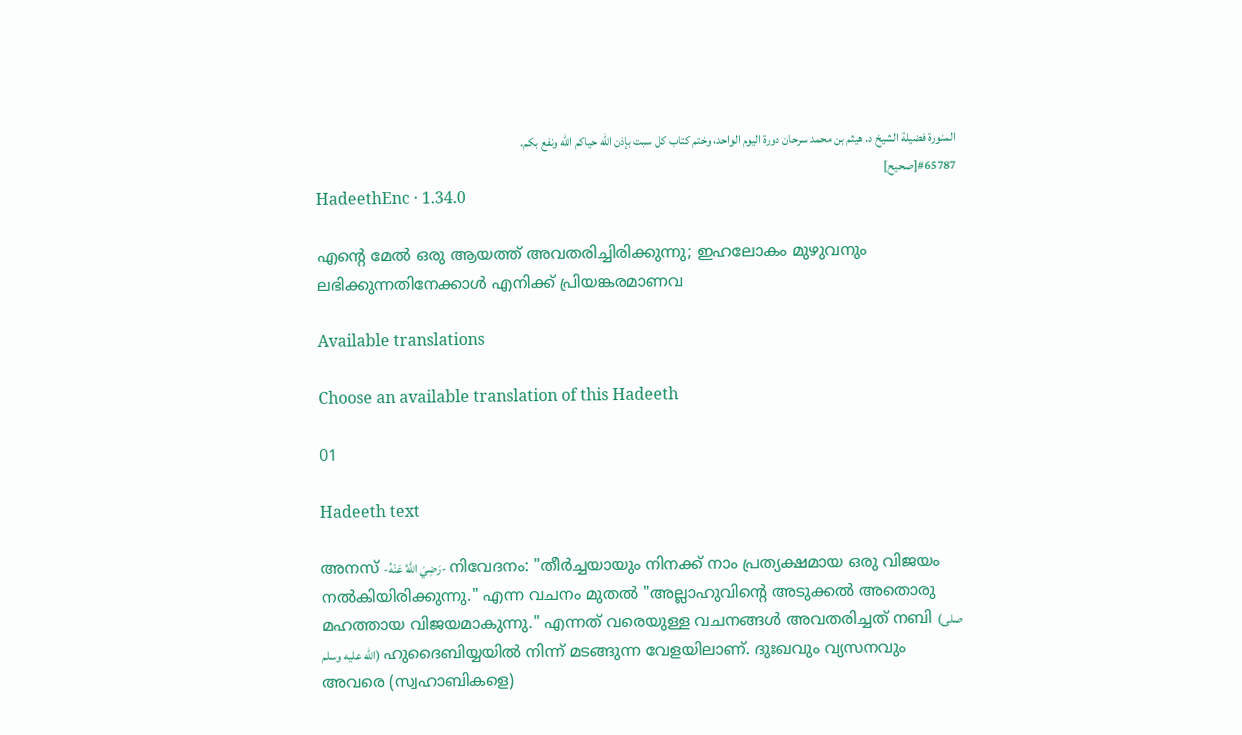المنورة فضيلة الشيخ د. هيثم بن محمد سرحان دورة اليوم الواحد، وختم كتاب كل سبت بإذن الله حياكم الله ونفع بكم.
#65787[صحيح]
HadeethEnc · 1.34.0

എൻ്റെ മേൽ ഒരു ആയത്ത് അവതരിച്ചിരിക്കുന്നു; ഇഹലോകം മുഴുവനും ലഭിക്കുന്നതിനേക്കാൾ എനിക്ക് പ്രിയങ്കരമാണവ

Available translations

Choose an available translation of this Hadeeth

01

Hadeeth text

അനസ് -رَضِيَ اللَّهُ عَنْهُ- നിവേദനം: "തീര്‍ച്ചയായും നിനക്ക് നാം പ്രത്യക്ഷമായ ഒരു വിജയം നല്‍കിയിരിക്കുന്നു." എന്ന വചനം മുതൽ "അല്ലാഹുവിന്‍റെ അടുക്കല്‍ അതൊരു മഹത്തായ വിജയമാകുന്നു." എന്നത് വരെയുള്ള വചനങ്ങൾ അവതരിച്ചത് നബി (صلى الله عليه وسلم) ഹുദൈബിയ്യയിൽ നിന്ന് മടങ്ങുന്ന വേളയിലാണ്. ദുഃഖവും വ്യസനവും അവരെ (സ്വഹാബികളെ)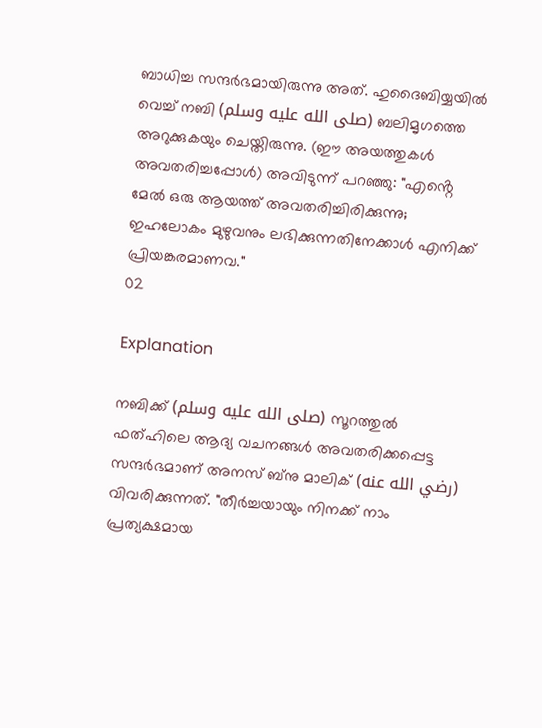ബാധിച്ച സന്ദർഭമായിരുന്നു അത്. ഹുദൈബിയ്യയിൽ വെച്ച് നബി (صلى الله عليه وسلم) ബലിമൃഗത്തെ അറുക്കുകയും ചെയ്തിരുന്നു. (ഈ അയത്തുകൾ അവതരിച്ചപ്പോൾ) അവിടുന്ന് പറഞ്ഞു: "എൻ്റെ മേൽ ഒരു ആയത്ത് അവതരിച്ചിരിക്കുന്നു; ഇഹലോകം മുഴുവനും ലഭിക്കുന്നതിനേക്കാൾ എനിക്ക് പ്രിയങ്കരമാണവ."
02

Explanation

നബിക്ക് (صلى الله عليه وسلم) സൂറത്തുൽ ഫത്ഹിലെ ആദ്യ വചനങ്ങൾ അവതരിക്കപ്പെട്ട സന്ദർഭമാണ് അനസ് ബ്നു മാലിക് (رضي الله عنه) വിവരിക്കുന്നത്. "തീര്‍ച്ചയായും നിനക്ക് നാം പ്രത്യക്ഷമായ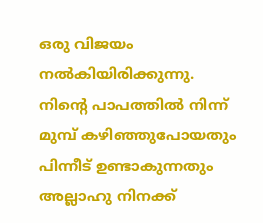ഒരു വിജയം നല്‍കിയിരിക്കുന്നു. നിന്‍റെ പാപത്തില്‍ നിന്ന് മുമ്പ് കഴിഞ്ഞുപോയതും പിന്നീട് ഉണ്ടാകുന്നതും അല്ലാഹു നിനക്ക്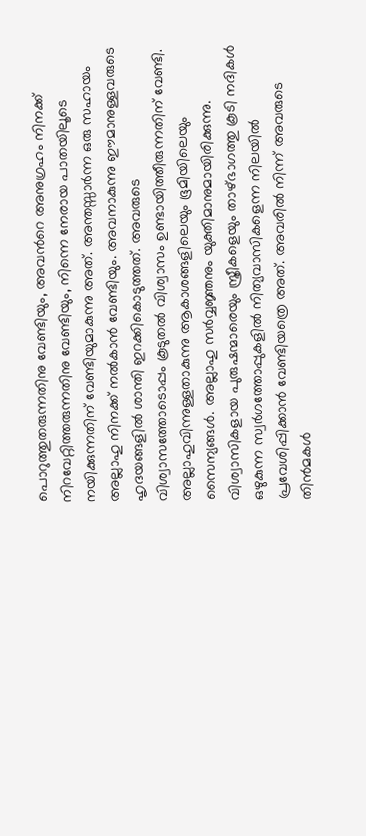പൊറുത്തുതരുന്നതിനു വേണ്ടിയും, അവന്‍റെ അനുഗ്രഹം നിനക്ക് നിറവേറ്റിത്തരുന്നതിനു വേണ്ടിയും, നിന്നെ നേരായ പാതയിലൂടെ നയിക്കുന്നതിന് വേണ്ടിയുമാകുന്നു അത്‌. അന്തസ്സാര്‍ന്ന ഒരു സഹായം അല്ലാഹു നിനക്ക് നല്‍കാന്‍ വേണ്ടിയും. അവനാകുന്നു ഈമാനുള്ളവരുടെ ഹൃദയങ്ങളില്‍ ശാന്തി ഇറക്കികൊടുത്തത്. അവരുടെ വിശ്വാസത്തോടൊപ്പം കൂടുതല്‍ വിശ്വാസം ഉണ്ടായിത്തീരുന്നതിന് വേണ്ടി. അല്ലാഹുവിന്നുള്ളതാകുന്നു ആകാശങ്ങളിലെയും ഭൂമിയിലെയും സൈന്യങ്ങള്‍. അല്ലാഹു സര്‍വ്വജ്ഞനും യുക്തിമാനുമായിരിക്കുന്നു. വിശ്വാസികളായ പുരുഷന്മാരെയും സ്ത്രീകളെയും താഴ്ഭാഗത്തു കൂടി നദികള്‍ ഒഴുകുന്ന സ്വര്‍ഗത്തോപ്പുകളില്‍ നിത്യവാസികളെന്ന നിലയില്‍ പ്രവേശിപ്പിക്കാന്‍ വേണ്ടിയത്രെ അത്‌. അവരില്‍ നിന്ന് അവരുടെ തിന്‍മകള്‍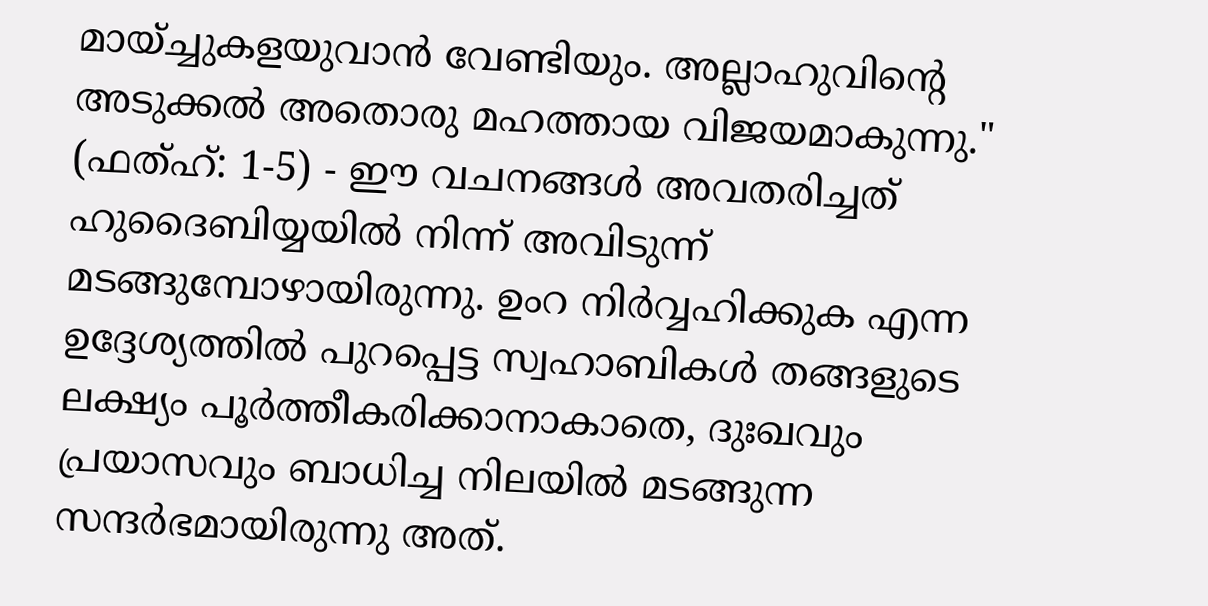മായ്ച്ചുകളയുവാന്‍ വേണ്ടിയും. അല്ലാഹുവിന്‍റെ അടുക്കല്‍ അതൊരു മഹത്തായ വിജയമാകുന്നു." (ഫത്ഹ്: 1-5) - ഈ വചനങ്ങൾ അവതരിച്ചത് ഹുദൈബിയ്യയിൽ നിന്ന് അവിടുന്ന് മടങ്ങുമ്പോഴായിരുന്നു. ഉംറ നിർവ്വഹിക്കുക എന്ന ഉദ്ദേശ്യത്തിൽ പുറപ്പെട്ട സ്വഹാബികൾ തങ്ങളുടെ ലക്ഷ്യം പൂർത്തീകരിക്കാനാകാതെ, ദുഃഖവും പ്രയാസവും ബാധിച്ച നിലയിൽ മടങ്ങുന്ന സന്ദർഭമായിരുന്നു അത്.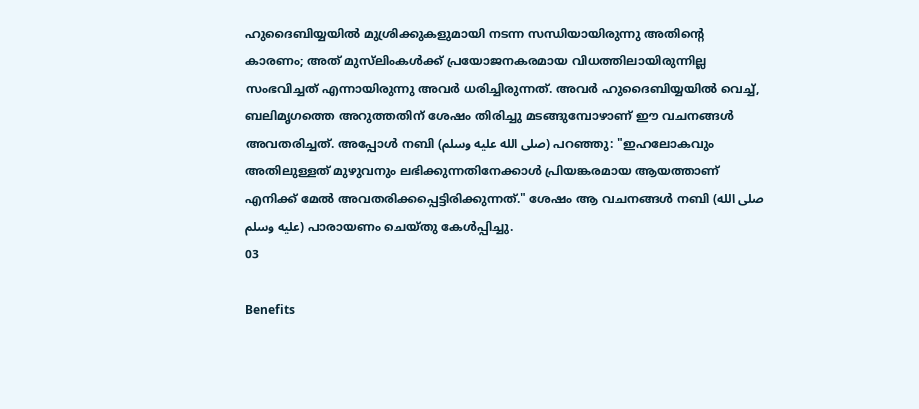ഹുദൈബിയ്യയിൽ മുശ്രിക്കുകളുമായി നടന്ന സന്ധിയായിരുന്നു അതിൻ്റെ കാരണം; അത് മുസ്‌ലിംകൾക്ക് പ്രയോജനകരമായ വിധത്തിലായിരുന്നില്ല സംഭവിച്ചത് എന്നായിരുന്നു അവർ ധരിച്ചിരുന്നത്. അവർ ഹുദൈബിയ്യയിൽ വെച്ച്, ബലിമൃഗത്തെ അറുത്തതിന് ശേഷം തിരിച്ചു മടങ്ങുമ്പോഴാണ് ഈ വചനങ്ങൾ അവതരിച്ചത്. അപ്പോൾ നബി (صلى الله عليه وسلم) പറഞ്ഞു: "ഇഹലോകവും അതിലുള്ളത് മുഴുവനും ലഭിക്കുന്നതിനേക്കാൾ പ്രിയങ്കരമായ ആയത്താണ് എനിക്ക് മേൽ അവതരിക്കപ്പെട്ടിരിക്കുന്നത്." ശേഷം ആ വചനങ്ങൾ നബി (صلى الله عليه وسلم) പാരായണം ചെയ്തു കേൾപ്പിച്ചു.
03

Benefits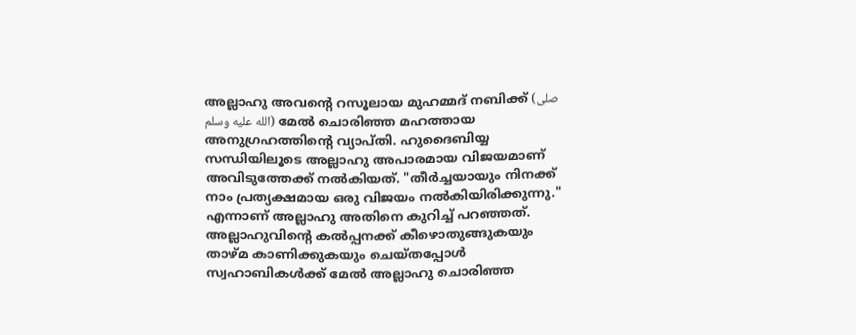അല്ലാഹു അവൻ്റെ റസൂലായ മുഹമ്മദ് നബിക്ക് (صلى الله عليه وسلم) മേൽ ചൊരിഞ്ഞ മഹത്തായ അനുഗ്രഹത്തിൻ്റെ വ്യാപ്തി. ഹുദൈബിയ്യ സന്ധിയിലൂടെ അല്ലാഹു അപാരമായ വിജയമാണ് അവിടുത്തേക്ക് നൽകിയത്. "തീര്‍ച്ചയായും നിനക്ക് നാം പ്രത്യക്ഷമായ ഒരു വിജയം നല്‍കിയിരിക്കുന്നു." എന്നാണ് അല്ലാഹു അതിനെ കുറിച്ച് പറഞ്ഞത്.
അല്ലാഹുവിൻ്റെ കൽപ്പനക്ക് കീഴൊതുങ്ങുകയും താഴ്മ കാണിക്കുകയും ചെയ്തപ്പോൾ സ്വഹാബികൾക്ക് മേൽ അല്ലാഹു ചൊരിഞ്ഞ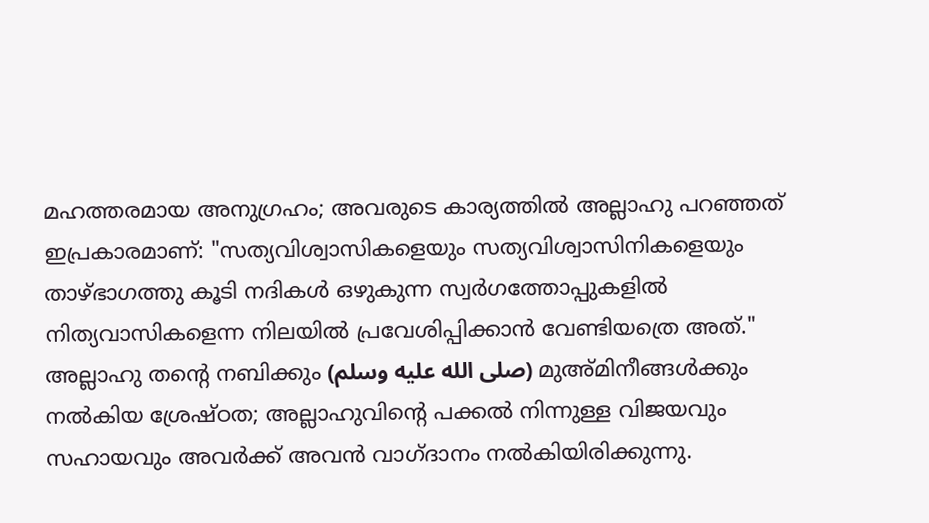മഹത്തരമായ അനുഗ്രഹം; അവരുടെ കാര്യത്തിൽ അല്ലാഹു പറഞ്ഞത് ഇപ്രകാരമാണ്: "സത്യവിശ്വാസികളെയും സത്യവിശ്വാസിനികളെയും താഴ്ഭാഗത്തു കൂടി നദികള്‍ ഒഴുകുന്ന സ്വര്‍ഗത്തോപ്പുകളില്‍ നിത്യവാസികളെന്ന നിലയില്‍ പ്രവേശിപ്പിക്കാന്‍ വേണ്ടിയത്രെ അത്‌."
അല്ലാഹു തൻ്റെ നബിക്കും (صلى الله عليه وسلم) മുഅ്മിനീങ്ങൾക്കും നൽകിയ ശ്രേഷ്ഠത; അല്ലാഹുവിൻ്റെ പക്കൽ നിന്നുള്ള വിജയവും സഹായവും അവർക്ക് അവൻ വാഗ്ദാനം നൽകിയിരിക്കുന്നു.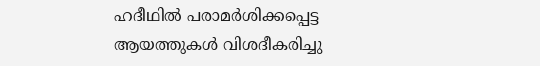ഹദീഥിൽ പരാമർശിക്കപ്പെട്ട ആയത്തുകൾ വിശദീകരിച്ചു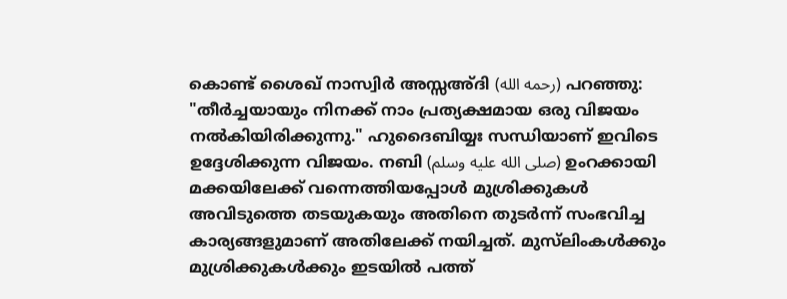കൊണ്ട് ശൈഖ് നാസ്വിർ അസ്സഅ്ദി (رحمه الله) പറഞ്ഞു: "തീര്‍ച്ചയായും നിനക്ക് നാം പ്രത്യക്ഷമായ ഒരു വിജയം നല്‍കിയിരിക്കുന്നു." ഹുദൈബിയ്യഃ സന്ധിയാണ് ഇവിടെ ഉദ്ദേശിക്കുന്ന വിജയം. നബി (صلى الله عليه وسلم) ഉംറക്കായി മക്കയിലേക്ക് വന്നെത്തിയപ്പോൾ മുശ്രിക്കുകൾ അവിടുത്തെ തടയുകയും അതിനെ തുടർന്ന് സംഭവിച്ച കാര്യങ്ങളുമാണ് അതിലേക്ക് നയിച്ചത്. മുസ്‌ലിംകൾക്കും മുശ്രിക്കുകൾക്കും ഇടയിൽ പത്ത്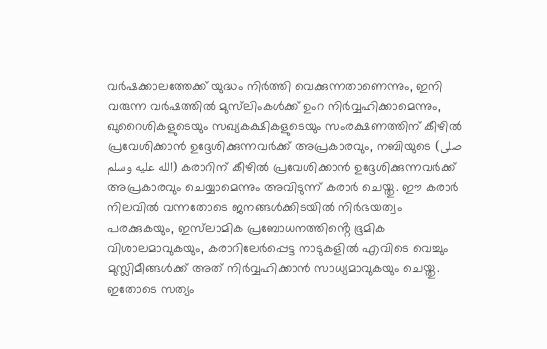വർഷക്കാലത്തേക്ക് യുദ്ധം നിർത്തി വെക്കുന്നതാണെന്നും, ഇനി വരുന്ന വർഷത്തിൽ മുസ്‌ലിംകൾക്ക് ഉംറ നിർവ്വഹിക്കാമെന്നും, ഖുറൈശികളുടെയും സഖ്യകക്ഷികളുടെയും സംരക്ഷണത്തിന് കീഴിൽ പ്രവേശിക്കാൻ ഉദ്ദേശിക്കുന്നവർക്ക് അപ്രകാരവും, നബിയുടെ (صلى الله عليه وسلم) കരാറിന് കീഴിൽ പ്രവേശിക്കാൻ ഉദ്ദേശിക്കുന്നവർക്ക് അപ്രകാരവും ചെയ്യാമെന്നും അവിടുന്ന് കരാർ ചെയ്തു. ഈ കരാർ നിലവിൽ വന്നതോടെ ജനങ്ങൾക്കിടയിൽ നിർഭയത്വം പരക്കുകയും, ഇസ്‌ലാമിക പ്രബോധനത്തിൻ്റെ ഭൂമിക വിശാലമാവുകയും, കരാറിലേർപ്പെട്ട നാടുകളിൽ എവിടെ വെച്ചും മുസ്ലിമീങ്ങൾക്ക് അത് നിർവ്വഹിക്കാൻ സാധ്യമാവുകയും ചെയ്തു. ഇതോടെ സത്യം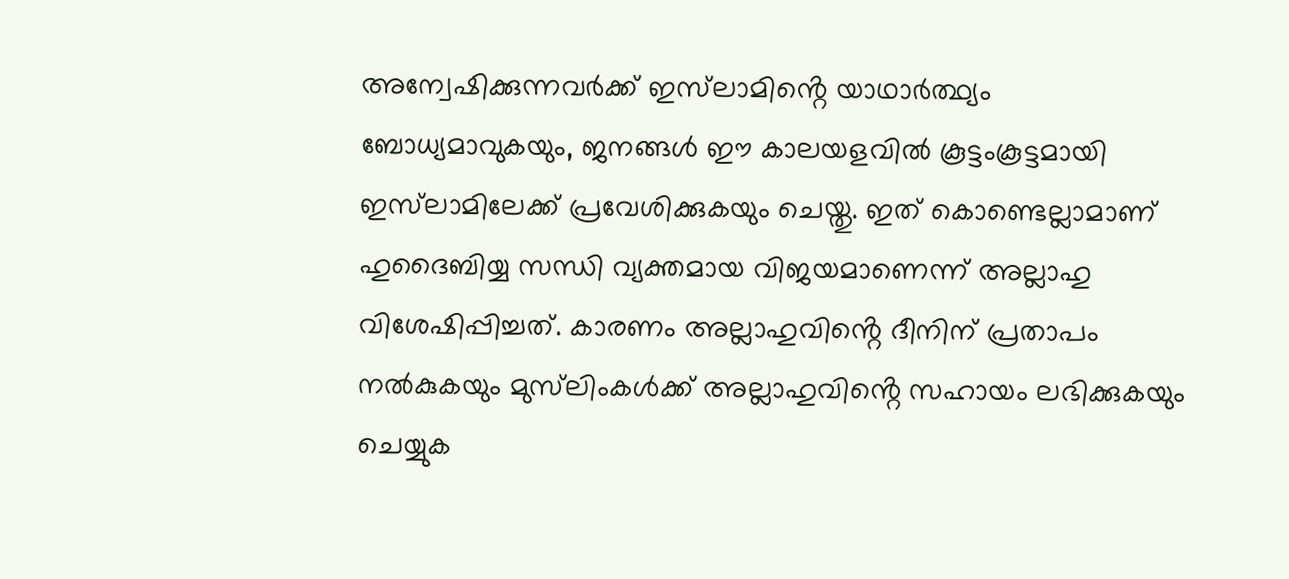അന്വേഷിക്കുന്നവർക്ക് ഇസ്‌ലാമിൻ്റെ യാഥാർത്ഥ്യം ബോധ്യമാവുകയും, ജനങ്ങൾ ഈ കാലയളവിൽ കൂട്ടംകൂട്ടമായി ഇസ്‌ലാമിലേക്ക് പ്രവേശിക്കുകയും ചെയ്തു. ഇത് കൊണ്ടെല്ലാമാണ് ഹുദൈബിയ്യ സന്ധി വ്യക്തമായ വിജയമാണെന്ന് അല്ലാഹു വിശേഷിപ്പിച്ചത്. കാരണം അല്ലാഹുവിൻ്റെ ദീനിന് പ്രതാപം നൽകുകയും മുസ്‌ലിംകൾക്ക് അല്ലാഹുവിൻ്റെ സഹായം ലഭിക്കുകയും ചെയ്യുക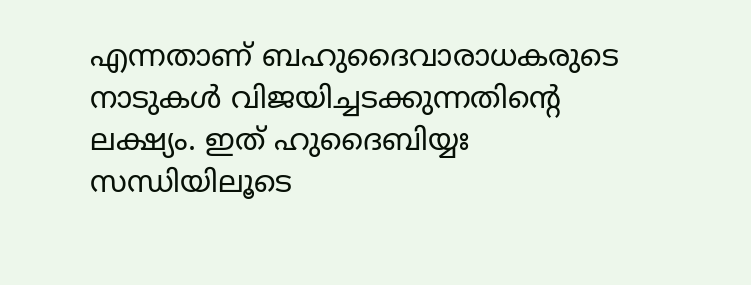എന്നതാണ് ബഹുദൈവാരാധകരുടെ നാടുകൾ വിജയിച്ചടക്കുന്നതിൻ്റെ ലക്ഷ്യം. ഇത് ഹുദൈബിയ്യഃ സന്ധിയിലൂടെ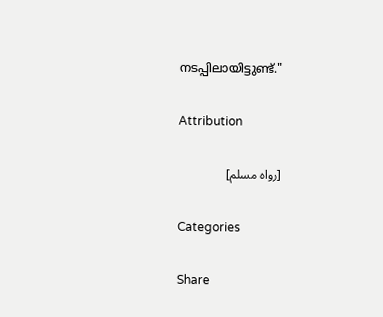നടപ്പിലായിട്ടുണ്ട്."

Attribution

[رواه مسلم]

Categories

Share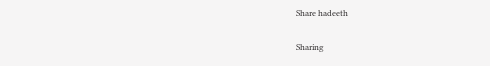Share hadeeth

Sharing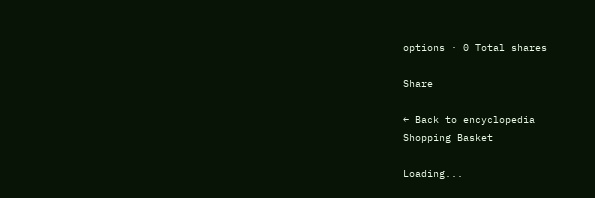options · 0 Total shares

Share

← Back to encyclopedia
Shopping Basket

Loading...